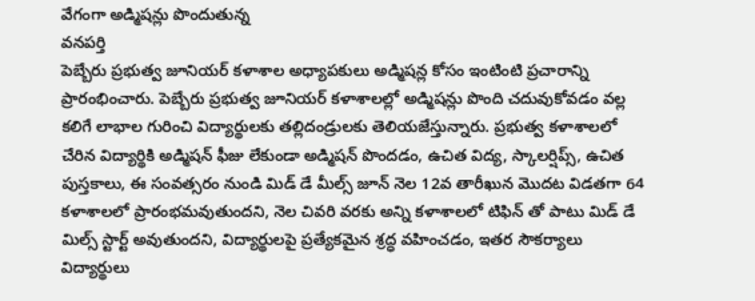వేగంగా అడ్మిషన్లు పొందుతున్న
వనపర్తి
పెబ్బేరు ప్రభుత్వ జూనియర్ కళాశాల అధ్యాపకులు అడ్మిషన్ల కోసం ఇంటింటి ప్రచారాన్ని ప్రారంభించారు. పెబ్బేరు ప్రభుత్వ జూనియర్ కళాశాలల్లో అడ్మిషన్లు పొంది చదువుకోవడం వల్ల కలిగే లాభాల గురించి విద్యార్థులకు తల్లిదండ్రులకు తెలియజేస్తున్నారు. ప్రభుత్వ కళాశాలలో చేరిన విద్యార్థికి అడ్మిషన్ ఫీజు లేకుండా అడ్మిషన్ పొందడం, ఉచిత విద్య, స్కాలర్షిప్స్, ఉచిత పుస్తకాలు, ఈ సంవత్సరం నుండి మిడ్ డే మీల్స్ జూన్ నెల 12వ తారీఖున మొదట విడతగా 64 కళాశాలలో ప్రారంభమవుతుందని, నెల చివరి వరకు అన్ని కళాశాలలో టిఫిన్ తో పాటు మిడ్ డే మిల్స్ స్టార్ట్ అవుతుందని, విద్యార్థులపై ప్రత్యేకమైన శ్రద్ధ వహించడం, ఇతర సౌకర్యాలు విద్యార్థులు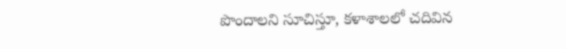పొందాలని సూచిస్తూ, కళాశాలలో చదివిన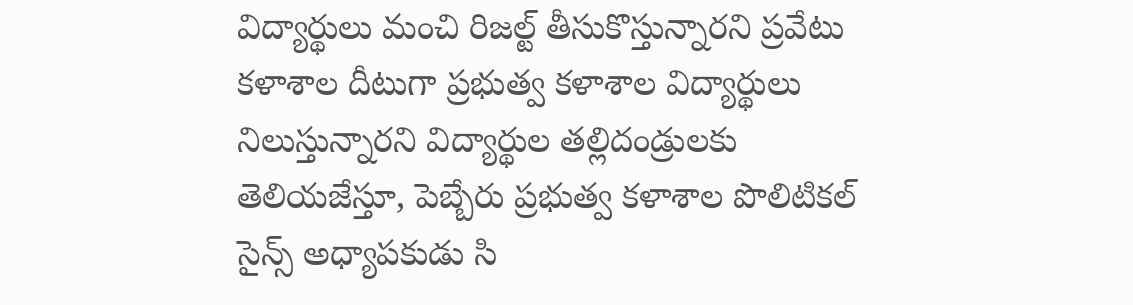విద్యార్థులు మంచి రిజల్ట్ తీసుకొస్తున్నారని ప్రవేటు కళాశాల దీటుగా ప్రభుత్వ కళాశాల విద్యార్థులు నిలుస్తున్నారని విద్యార్థుల తల్లిదండ్రులకు తెలియజేస్తూ, పెబ్బేరు ప్రభుత్వ కళాశాల పొలిటికల్ సైన్స్ అధ్యాపకుడు సి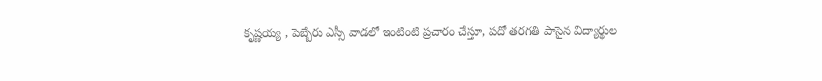కృష్ణయ్య , పెబ్బేరు ఎస్సీ వాడలో ఇంటింటి ప్రచారం చేస్తూ, పదో తరగతి పాసైన విద్యార్థుల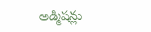అడ్మిషన్లు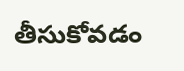తీసుకోవడం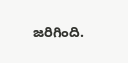జరిగింది.